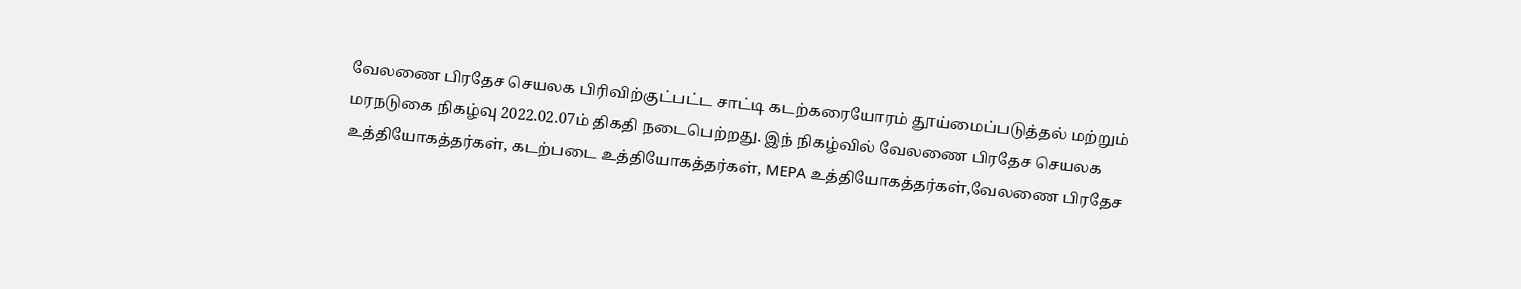வேலணை பிரதேச செயலக பிரிவிற்குட்பட்ட சாட்டி கடற்கரையோரம் தூய்மைப்படுத்தல் மற்றும் மரநடுகை நிகழ்வு 2022.02.07ம் திகதி நடைபெற்றது. இந் நிகழ்வில் வேலணை பிரதேச செயலக உத்தியோகத்தர்கள், கடற்படை உத்தியோகத்தர்கள், MEPA உத்தியோகத்தர்கள்,வேலணை பிரதேச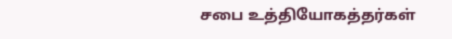சபை உத்தியோகத்தர்கள்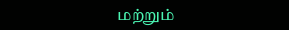மற்றும்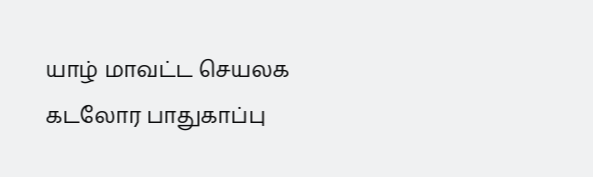யாழ் மாவட்ட செயலக கடலோர பாதுகாப்பு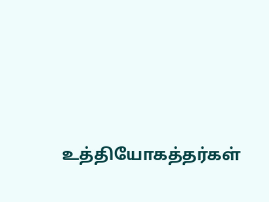உத்தியோகத்தர்கள்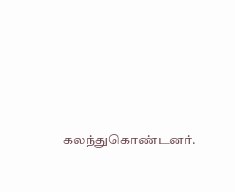கலந்துகொண்டனர்.